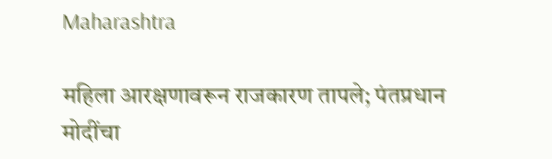Maharashtra

महिला आरक्षणावरून राजकारण तापले; पंतप्रधान मोदींचा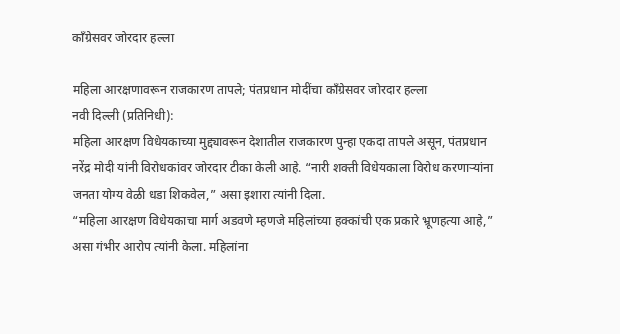काँग्रेसवर जोरदार हल्ला

महिला आरक्षणावरून राजकारण तापले; पंतप्रधान मोदींचा काँग्रेसवर जोरदार हल्ला
नवी दिल्ली (प्रतिनिधी):
महिला आरक्षण विधेयकाच्या मुद्द्यावरून देशातील राजकारण पुन्हा एकदा तापले असून, पंतप्रधान नरेंद्र मोदी यांनी विरोधकांवर जोरदार टीका केली आहे. “नारी शक्ती विधेयकाला विरोध करणाऱ्यांना जनता योग्य वेळी धडा शिकवेल,” असा इशारा त्यांनी दिला.
“महिला आरक्षण विधेयकाचा मार्ग अडवणे म्हणजे महिलांच्या हक्कांची एक प्रकारे भ्रूणहत्या आहे,” असा गंभीर आरोप त्यांनी केला. महिलांना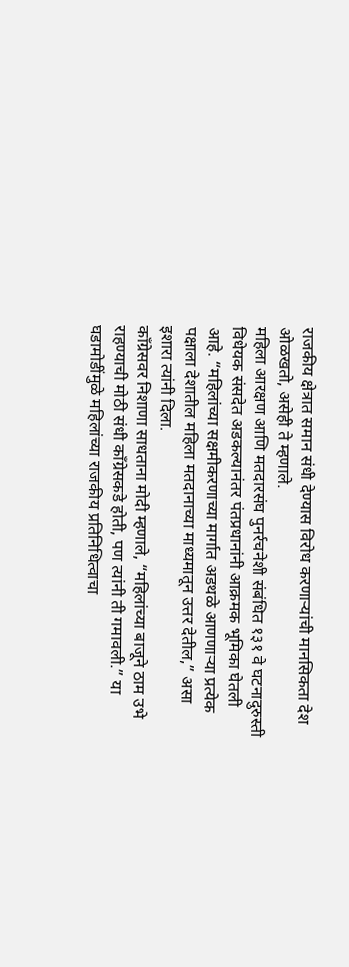राजकीय क्षेत्रात समान संधी देण्यास विरोध करणाऱ्यांची मानसिकता देश ओळखतो, असेही ते म्हणाले.
महिला आरक्षण आणि मतदारसंघ पुनर्रचनेशी संबंधित १३१ वे घटनादुरुस्ती विधेयक संसदेत अडकल्यानंतर पंतप्रधानांनी आक्रमक भूमिका घेतली आहे. “महिलांच्या सक्षमीकरणाच्या मार्गात अडथळे आणणाऱ्या प्रत्येक पक्षाला देशातील महिला मतदानाच्या माध्यमातून उत्तर देतील,” असा इशारा त्यांनी दिला.
काँग्रेसवर निशाणा साधताना मोदी म्हणाले, “महिलांच्या बाजूने ठाम उभे राहण्याची मोठी संधी काँग्रेसकडे होती, पण त्यांनी ती गमावली.” या घडामोडींमुळे महिलांच्या राजकीय प्रतिनिधित्वाचा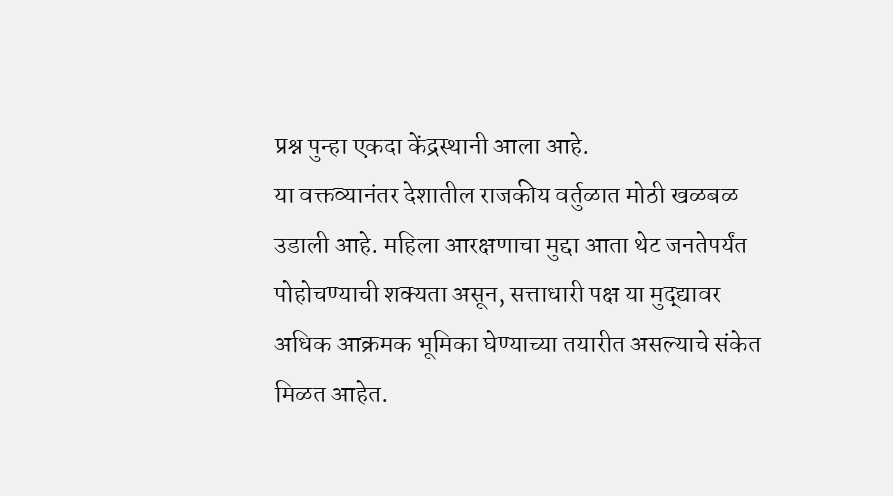प्रश्न पुन्हा एकदा केंद्रस्थानी आला आहे.
या वक्तव्यानंतर देशातील राजकीय वर्तुळात मोठी खळबळ उडाली आहे. महिला आरक्षणाचा मुद्दा आता थेट जनतेपर्यंत पोहोचण्याची शक्यता असून, सत्ताधारी पक्ष या मुद्द्यावर अधिक आक्रमक भूमिका घेण्याच्या तयारीत असल्याचे संकेत मिळत आहेत.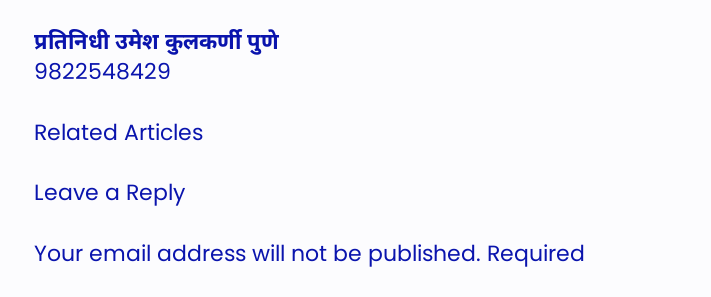प्रतिनिधी उमेश कुलकर्णी पुणे
9822548429

Related Articles

Leave a Reply

Your email address will not be published. Required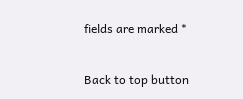fields are marked *

Back to top button